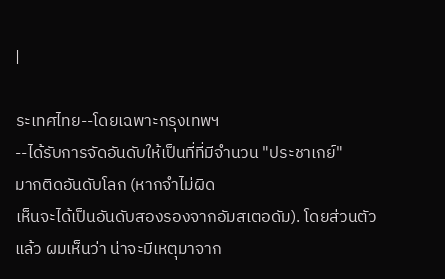|

ระเทศไทย--โดยเฉพาะกรุงเทพฯ
--ได้รับการจัดอันดับให้เป็นที่ที่มีจำนวน "ประชาเกย์"
มากติดอันดับโลก (หากจำไม่ผิด
เห็นจะได้เป็นอันดับสองรองจากอัมสเตอดัม). โดยส่วนตัวแล้ว ผมเห็นว่า น่าจะมีเหตุมาจาก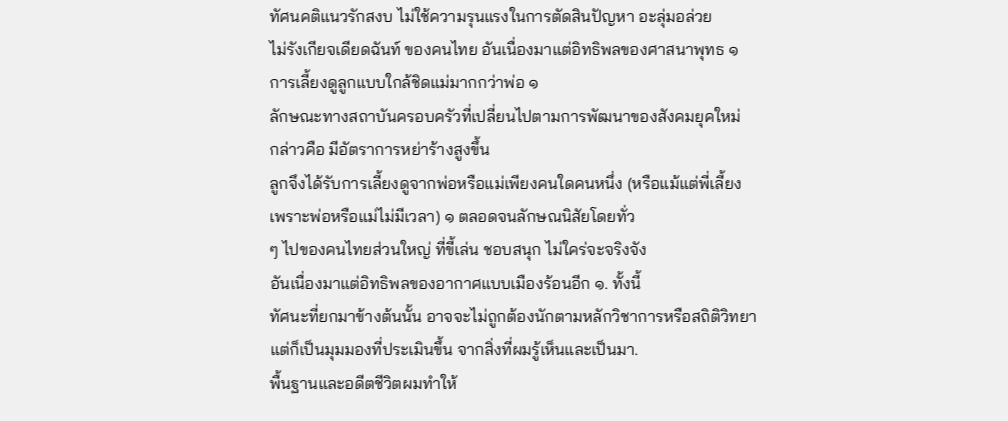ทัศนคติแนวรักสงบ ไม่ใช้ความรุนแรงในการตัดสินปัญหา อะลุ่มอล่วย
ไม่รังเกียจเดียดฉันท์ ของคนไทย อันเนื่องมาแต่อิทธิพลของศาสนาพุทธ ๑
การเลี้ยงดูลูกแบบใกล้ชิดแม่มากกว่าพ่อ ๑
ลักษณะทางสถาบันครอบครัวที่เปลี่ยนไปตามการพัฒนาของสังคมยุคใหม่
กล่าวคือ มีอัตราการหย่าร้างสูงขึ้น
ลูกจึงได้รับการเลี้ยงดูจากพ่อหรือแม่เพียงคนใดคนหนึ่ง (หรือแม้แต่พี่เลี้ยง
เพราะพ่อหรือแม่ไม่มีเวลา) ๑ ตลอดจนลักษณนิสัยโดยทั่ว
ๆ ไปของคนไทยส่วนใหญ่ ที่ขี้เล่น ชอบสนุก ไม่ใคร่จะจริงจัง
อันเนื่องมาแต่อิทธิพลของอากาศแบบเมืองร้อนอีก ๑. ทั้งนี้
ทัศนะที่ยกมาข้างต้นนั้น อาจจะไม่ถูกต้องนักตามหลักวิชาการหรือสถิติวิทยา
แต่ก็เป็นมุมมองที่ประเมินขึ้น จากสิ่งที่ผมรู้เห็นและเป็นมา.
พื้นฐานและอดีตชีวิตผมทำให้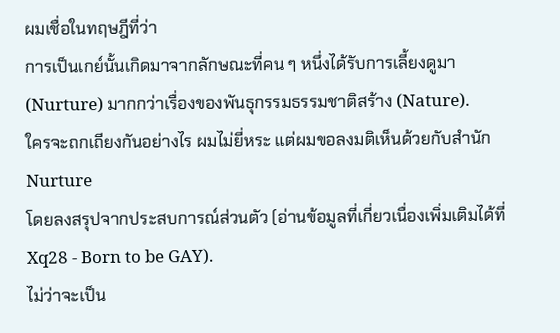ผมเชื่อในทฤษฎีที่ว่า
การเป็นเกย์นั้นเกิดมาจากลักษณะที่คน ๆ หนึ่งได้รับการเลี้ยงดูมา
(Nurture) มากกว่าเรื่องของพันธุกรรมธรรมชาติสร้าง (Nature).
ใครจะถกเถียงกันอย่างไร ผมไม่ยี่หระ แต่ผมขอลงมติเห็นด้วยกับสำนัก Nurture
โดยลงสรุปจากประสบการณ์ส่วนตัว (อ่านข้อมูลที่เกี่ยวเนื่องเพิ่มเติมได้ที่
Xq28 - Born to be GAY).
ไม่ว่าจะเป็น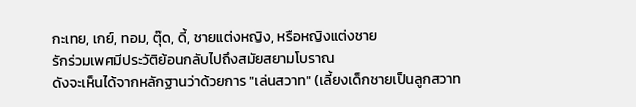กะเทย, เกย์, ทอม, ตุ๊ด, ดี้, ชายแต่งหญิง, หรือหญิงแต่งชาย
รักร่วมเพศมีประวัติย้อนกลับไปถึงสมัยสยามโบราณ
ดังจะเห็นได้จากหลักฐานว่าด้วยการ "เล่นสวาท" (เลี้ยงเด็กชายเป็นลูกสวาท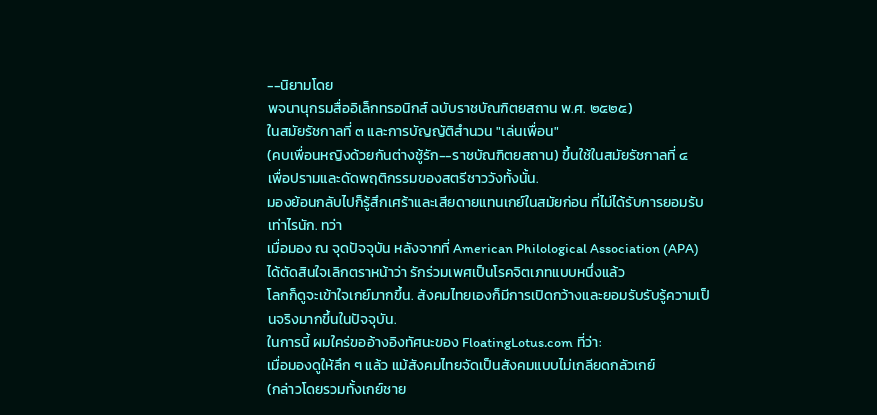--นิยามโดย
พจนานุกรมสื่ออิเล็กทรอนิกส์ ฉบับราชบัณฑิตยสถาน พ.ศ. ๒๕๒๕)
ในสมัยรัชกาลที่ ๓ และการบัญญัติสำนวน "เล่นเพื่อน"
(คบเพื่อนหญิงด้วยกันต่างชู้รัก--ราชบัณฑิตยสถาน) ขึ้นใช้ในสมัยรัชกาลที่ ๔
เพื่อปรามและดัดพฤติกรรมของสตรีชาววังทั้งนั้น.
มองย้อนกลับไปก็รู้สึกเศร้าและเสียดายแทนเกย์ในสมัยก่อน ที่ไม่ได้รับการยอมรับเท่าไรนัก. ทว่า
เมื่อมอง ณ จุดปัจจุบัน หลังจากที่ American Philological Association (APA)
ได้ตัดสินใจเลิกตราหน้าว่า รักร่วมเพศเป็นโรคจิตเภทแบบหนึ่งแล้ว
โลกก็ดูจะเข้าใจเกย์มากขึ้น. สังคมไทยเองก็มีการเปิดกว้างและยอมรับรับรู้ความเป็นจริงมากขึ้นในปัจจุบัน.
ในการนี้ ผมใคร่ขออ้างอิงทัศนะของ FloatingLotus.com ที่ว่า:
เมื่อมองดูให้ลึก ๆ แล้ว แม้สังคมไทยจัดเป็นสังคมแบบไม่เกลียดกลัวเกย์
(กล่าวโดยรวมทั้งเกย์ชาย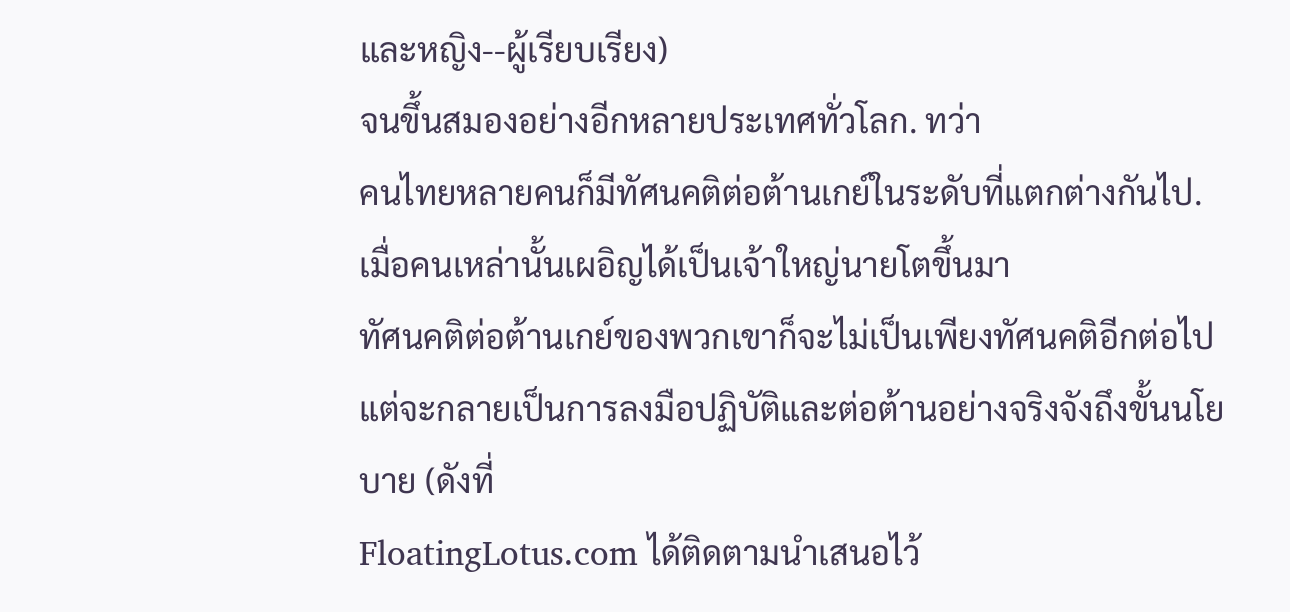และหญิง--ผู้เรียบเรียง)
จนขึ้นสมองอย่างอีกหลายประเทศทั่วโลก. ทว่า
คนไทยหลายคนก็มีทัศนคติต่อต้านเกย์ในระดับที่แตกต่างกันไป.
เมื่อคนเหล่านั้นเผอิญได้เป็นเจ้าใหญ่นายโตขึ้นมา
ทัศนคติต่อต้านเกย์ของพวกเขาก็จะไม่เป็นเพียงทัศนคติอีกต่อไป
แต่จะกลายเป็นการลงมือปฏิบัติและต่อต้านอย่างจริงจังถึงขั้นนโยบาย (ดังที่
FloatingLotus.com ได้ติดตามนำเสนอไว้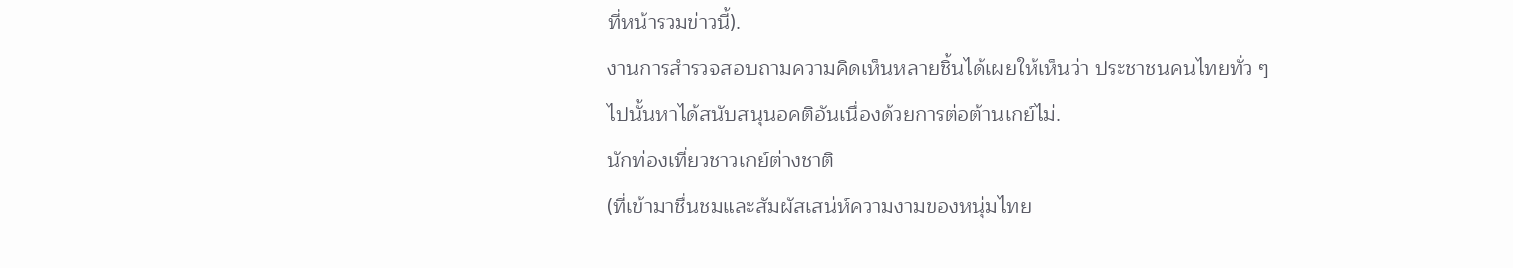ที่หน้ารวมข่าวนี้).
งานการสำรวจสอบถามความคิดเห็นหลายชิ้นได้เผยให้เห็นว่า ประชาชนคนไทยทั่ว ๆ
ไปนั้นหาได้สนับสนุนอคติอันเนื่องด้วยการต่อต้านเกย์ไม่.
นักท่องเที่ยวชาวเกย์ต่างชาติ
(ที่เข้ามาชื่นชมและสัมผัสเสน่ห์ความงามของหนุ่มไทย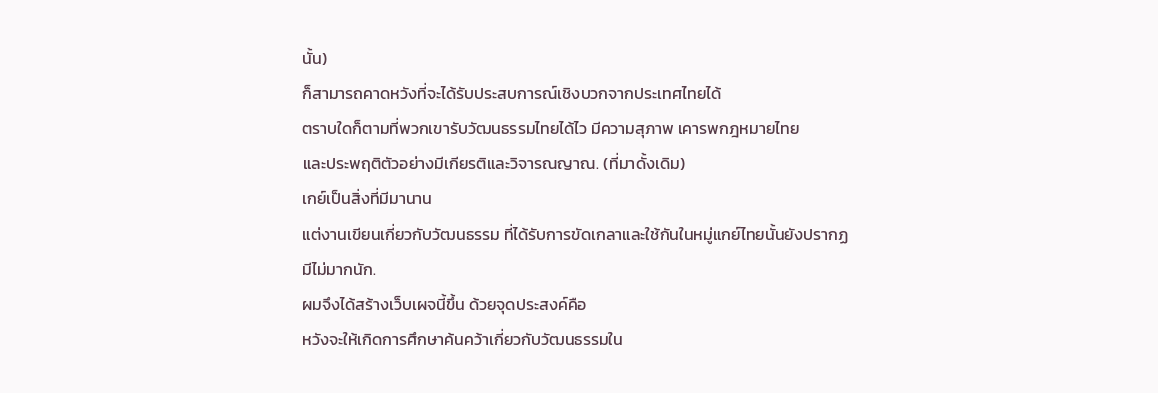นั้น)
ก็สามารถคาดหวังที่จะได้รับประสบการณ์เชิงบวกจากประเทศไทยได้
ตราบใดก็ตามที่พวกเขารับวัฒนธรรมไทยได้ไว มีความสุภาพ เคารพกฎหมายไทย
และประพฤติตัวอย่างมีเกียรติและวิจารณญาณ. (ที่มาดั้งเดิม)
เกย์เป็นสิ่งที่มีมานาน
แต่งานเขียนเกี่ยวกับวัฒนธรรม ที่ได้รับการขัดเกลาและใช้กันในหมู่แกย์ไทยนั้นยังปรากฏมีไม่มากนัก.
ผมจึงได้สร้างเว็บเผจนี้ขึ้น ด้วยจุดประสงค์คือ
หวังจะให้เกิดการศึกษาค้นคว้าเกี่ยวกับวัฒนธรรมใน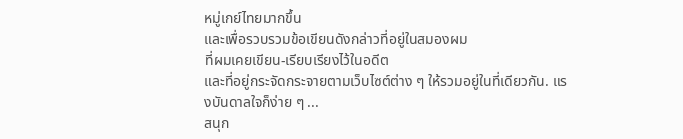หมู่เกย์ไทยมากขึ้น
และเพื่อรวบรวมข้อเขียนดังกล่าวที่อยู่ในสมองผม
ที่ผมเคยเขียน-เรียบเรียงไว้ในอดีต
และที่อยู่กระจัดกระจายตามเว็บไซต์ต่าง ๆ ให้รวมอยู่ในที่เดียวกัน. แรงบันดาลใจก็ง่าย ๆ ...
สนุก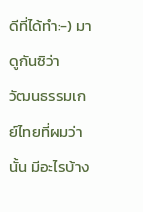ดีที่ได้ทำ:-) มาดูกันซิว่า
วัฒนธรรมเกย์ไทยที่ผมว่านั้น มีอะไรบ้าง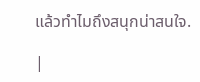แล้วทำไมถึงสนุกน่าสนใจ.

|